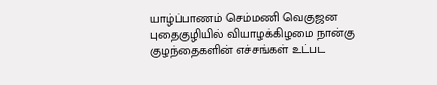யாழ்ப்பாணம் செம்மணி வெகுஜன புதைகுழியில் வியாழக்கிழமை நான்கு குழந்தைகளின் எச்சங்கள் உட்பட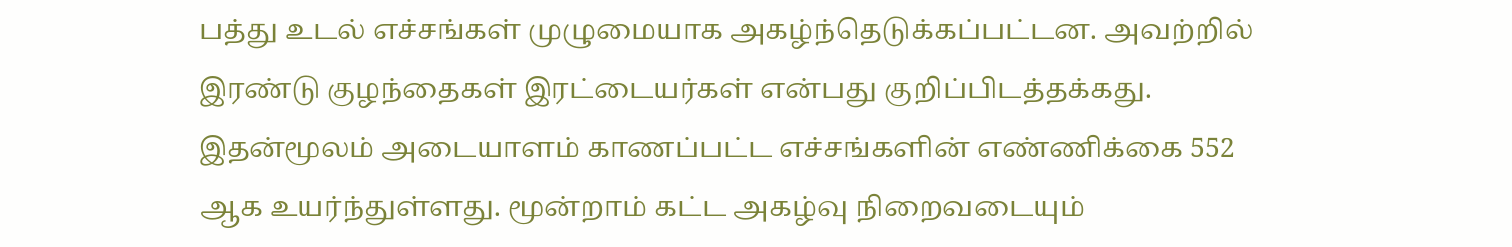பத்து உடல் எச்சங்கள் முழுமையாக அகழ்ந்தெடுக்கப்பட்டன. அவற்றில் இரண்டு குழந்தைகள் இரட்டையர்கள் என்பது குறிப்பிடத்தக்கது. இதன்மூலம் அடையாளம் காணப்பட்ட எச்சங்களின் எண்ணிக்கை 552 ஆக உயர்ந்துள்ளது. மூன்றாம் கட்ட அகழ்வு நிறைவடையும்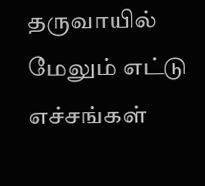தருவாயில் மேலும் எட்டு எச்சங்கள்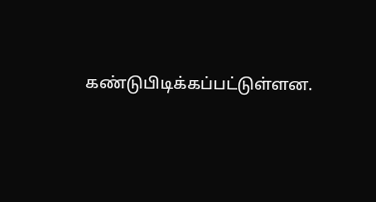கண்டுபிடிக்கப்பட்டுள்ளன.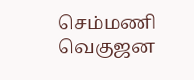செம்மணி வெகுஜன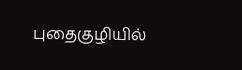புதைகுழியில்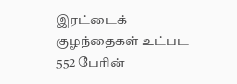இரட்டைக் குழந்தைகள் உட்பட 552 பேரின்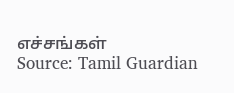எச்சங்கள்
Source: Tamil Guardian